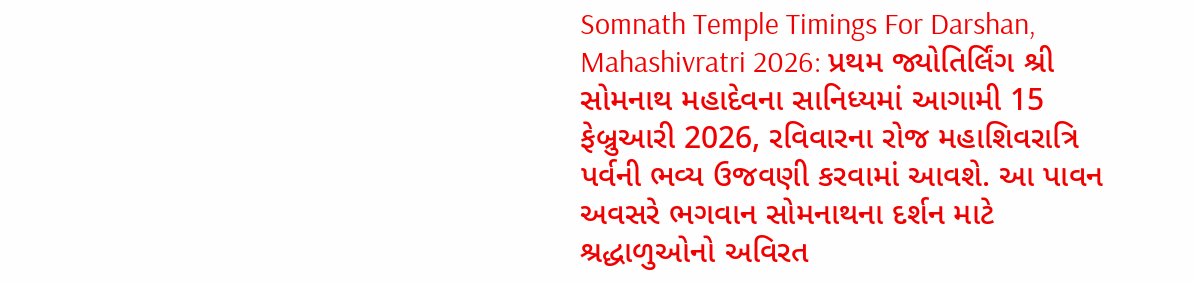Somnath Temple Timings For Darshan, Mahashivratri 2026: પ્રથમ જ્યોતિર્લિંગ શ્રી સોમનાથ મહાદેવના સાનિધ્યમાં આગામી 15 ફેબ્રુઆરી 2026, રવિવારના રોજ મહાશિવરાત્રિ પર્વની ભવ્ય ઉજવણી કરવામાં આવશે. આ પાવન અવસરે ભગવાન સોમનાથના દર્શન માટે શ્રદ્ધાળુઓનો અવિરત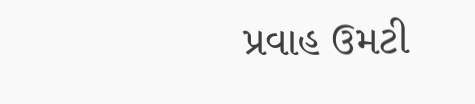પ્રવાહ ઉમટી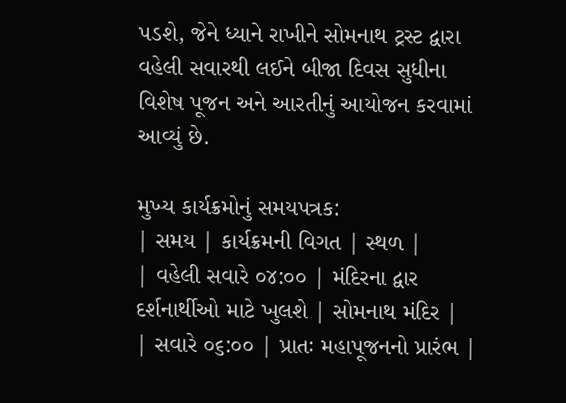પડશે, જેને ધ્યાને રાખીને સોમનાથ ટ્રસ્ટ દ્વારા વહેલી સવારથી લઈને બીજા દિવસ સુધીના વિશેષ પૂજન અને આરતીનું આયોજન કરવામાં આવ્યું છે.

મુખ્ય કાર્યક્રમોનું સમયપત્રક:
| સમય | કાર્યક્રમની વિગત | સ્થળ |
| વહેલી સવારે ૦૪:૦૦ | મંદિરના દ્વાર દર્શનાર્થીઓ માટે ખુલશે | સોમનાથ મંદિર |
| સવારે ૦૬:૦૦ | પ્રાતઃ મહાપૂજનનો પ્રારંભ |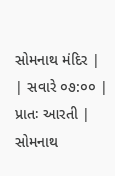સોમનાથ મંદિર |
| સવારે ૦૭:૦૦ | પ્રાતઃ આરતી | સોમનાથ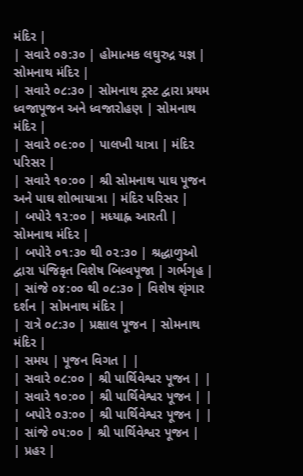મંદિર |
| સવારે ૦૭:૩૦ | હોમાત્મક લઘુરુદ્ર યજ્ઞ | સોમનાથ મંદિર |
| સવારે ૦૮:૩૦ | સોમનાથ ટ્રસ્ટ દ્વારા પ્રથમ ધ્વજાપૂજન અને ધ્વજારોહણ | સોમનાથ મંદિર |
| સવારે ૦૯:૦૦ | પાલખી યાત્રા | મંદિર પરિસર |
| સવારે ૧૦:૦૦ | શ્રી સોમનાથ પાઘ પૂજન અને પાઘ શોભાયાત્રા | મંદિર પરિસર |
| બપોરે ૧૨:૦૦ | મધ્યાહ્ન આરતી | સોમનાથ મંદિર |
| બપોરે ૦૧:૩૦ થી ૦૨:૩૦ | શ્રદ્ધાળુઓ દ્વારા પંજિકૃત વિશેષ બિલ્વપૂજા | ગર્ભગૃહ |
| સાંજે ૦૪:૦૦ થી ૦૮:૩૦ | વિશેષ શૃંગાર દર્શન | સોમનાથ મંદિર |
| રાત્રે ૦૮:૩૦ | પ્રક્ષાલ પૂજન | સોમનાથ મંદિર |
| સમય | પૂજન વિગત | |
| સવારે ૦૮:૦૦ | શ્રી પાર્થિવેશ્વર પૂજન | |
| સવારે ૧૦:૦૦ | શ્રી પાર્થિવેશ્વર પૂજન | |
| બપોરે ૦૩:૦૦ | શ્રી પાર્થિવેશ્વર પૂજન | |
| સાંજે ૦૫:૦૦ | શ્રી પાર્થિવેશ્વર પૂજન |
| પ્રહર |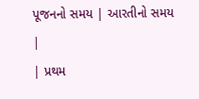પૂજનનો સમય | આરતીનો સમય |
| પ્રથમ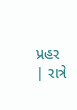પ્રહર | રાત્રે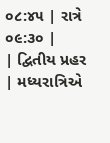૦૮:૪૫ | રાત્રે ૦૯:૩૦ |
| દ્વિતીય પ્રહર | મધ્યરાત્રિએ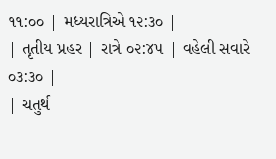૧૧:૦૦ | મધ્યરાત્રિએ ૧૨:૩૦ |
| તૃતીય પ્રહર | રાત્રે ૦૨:૪૫ | વહેલી સવારે ૦૩:૩૦ |
| ચતુર્થ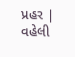પ્રહર | વહેલી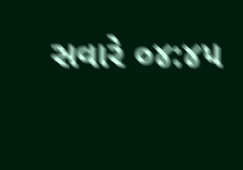સવારે ૦૪:૪૫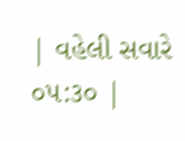| વહેલી સવારે ૦૫:૩૦ |